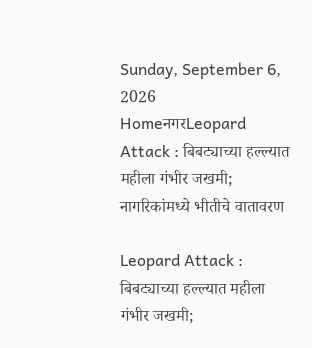Sunday, September 6, 2026
HomeनगरLeopard Attack : बिबट्याच्या हल्ल्यात महीला गंभीर जखमी; नागरिकांमध्ये भीतीचे वातावरण

Leopard Attack : बिबट्याच्या हल्ल्यात महीला गंभीर जखमी;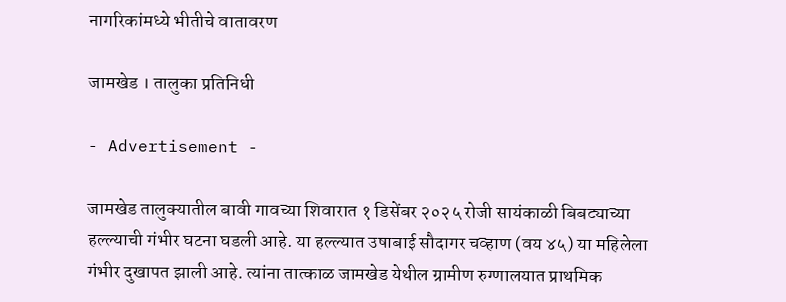नागरिकांमध्ये भीतीचे वातावरण

जामखेड । तालुका प्रतिनिधी

- Advertisement -

जामखेड तालुक्यातील बावी गावच्या शिवारात १ डिसेंबर २०२५ रोजी सायंकाळी बिबट्याच्या हल्ल्याची गंभीर घटना घडली आहे. या हल्ल्यात उषाबाई सौदागर चव्हाण (वय ४५) या महिलेला गंभीर दुखापत झाली आहे. त्यांना तात्काळ जामखेड येथील ग्रामीण रुग्णालयात प्राथमिक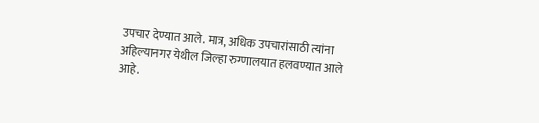उपचार देण्यात आले. मात्र, अधिक उपचारांसाठी त्यांना अहिल्यानगर येथील जिल्हा रुग्णालयात हलवण्यात आले आहे.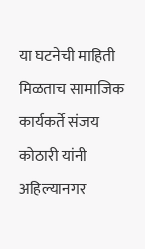या घटनेची माहिती मिळताच सामाजिक कार्यकर्ते संजय कोठारी यांनी अहिल्यानगर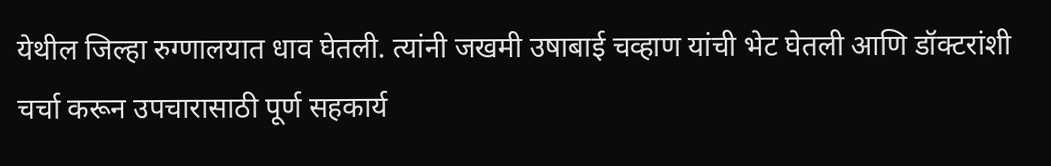येथील जिल्हा रुग्णालयात धाव घेतली. त्यांनी जखमी उषाबाई चव्हाण यांची भेट घेतली आणि डॉक्टरांशी चर्चा करून उपचारासाठी पूर्ण सहकार्य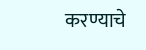करण्याचे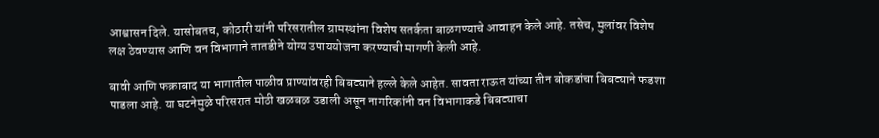आश्वासन दिले. यासोबतच, कोठारी यांनी परिसरातील ग्रामस्थांना विशेष सतर्कता बाळगण्याचे आवाहन केले आहे. तसेच, मुलांवर विशेष लक्ष ठेवण्यास आणि वन विभागाने तातडीने योग्य उपाययोजना करण्याची मागणी केली आहे.

बावी आणि फक्राबाद या भागातील पाळीव प्राण्यांवरही बिबट्याने हल्ले केले आहेत. सावता राऊत यांच्या तीन बोकडांचा बिबट्याने फडशा पाडला आहे. या घटनेमुळे परिसरात मोठी खळबळ उडाली असून नागरिकांनी वन विभागाकडे बिबट्याचा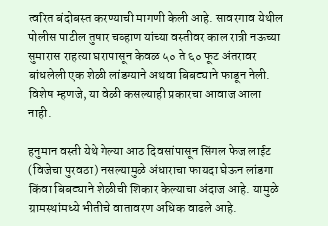त्वरित बंदोबस्त करण्याची मागणी केली आहे. सावरगाव येथील पोलीस पाटील तुषार चव्हाण यांच्या वस्तीवर काल रात्री नऊच्या सुमारास राहत्या घरापासून केवळ ५० ते ६० फूट अंतरावर बांधलेली एक शेळी लांडग्याने अथवा बिबट्याने फाडून नेली. विशेष म्हणजे, या वेळी कसल्याही प्रकारचा आवाज आला नाही.

हनुमान वस्ती येथे गेल्या आठ दिवसांपासून सिंगल फेज लाईट (विजेचा पुरवठा) नसल्यामुळे अंधाराचा फायदा घेऊन लांडगा किंवा बिबट्याने शेळीची शिकार केल्याचा अंदाज आहे. यामुळे ग्रामस्थांमध्ये भीतीचे वातावरण अधिक वाढले आहे.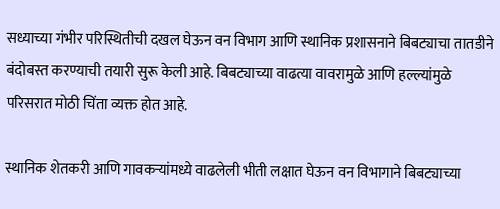सध्याच्या गंभीर परिस्थितीची दखल घेऊन वन विभाग आणि स्थानिक प्रशासनाने बिबट्याचा तातडीने बंदोबस्त करण्याची तयारी सुरू केली आहे. बिबट्याच्या वाढत्या वावरामुळे आणि हल्ल्यांमुळे परिसरात मोठी चिंता व्यक्त होत आहे.

स्थानिक शेतकरी आणि गावकऱ्यांमध्ये वाढलेली भीती लक्षात घेऊन वन विभागाने बिबट्याच्या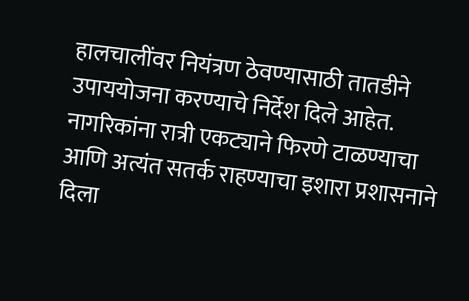हालचालींवर नियंत्रण ठेवण्यासाठी तातडीने उपाययोजना करण्याचे निर्देश दिले आहेत. नागरिकांना रात्री एकट्याने फिरणे टाळण्याचा आणि अत्यंत सतर्क राहण्याचा इशारा प्रशासनाने दिला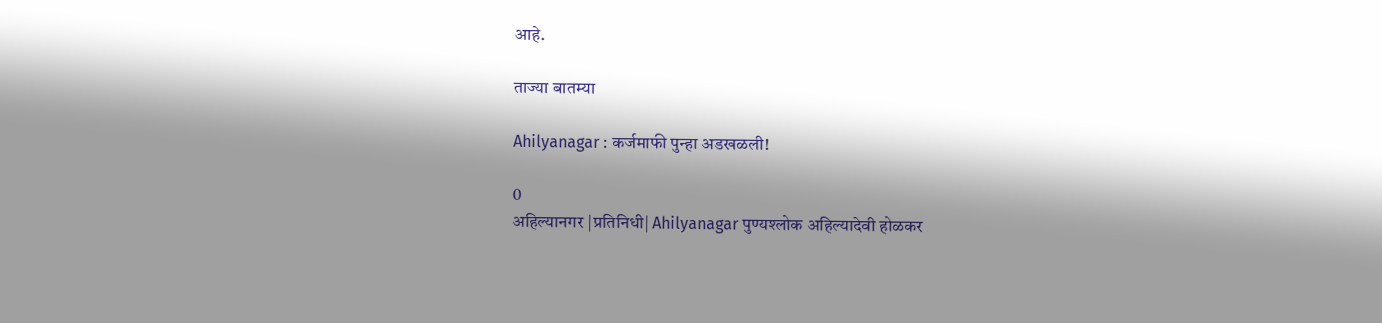आहे.

ताज्या बातम्या

Ahilyanagar : कर्जमाफी पुन्हा अडखळली!

0
अहिल्यानगर |प्रतिनिधी| Ahilyanagar पुण्यश्लोक अहिल्यादेवी होळकर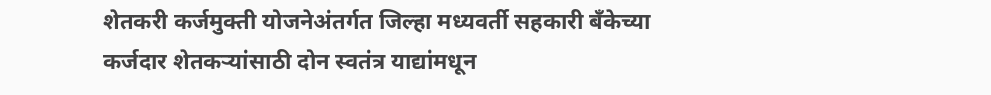शेतकरी कर्जमुक्ती योजनेअंतर्गत जिल्हा मध्यवर्ती सहकारी बँकेच्या कर्जदार शेतकर्‍यांसाठी दोन स्वतंत्र याद्यांमधून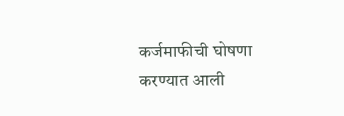कर्जमाफीची घोषणा करण्यात आली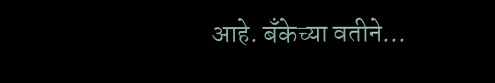आहे. बँकेच्या वतीने...